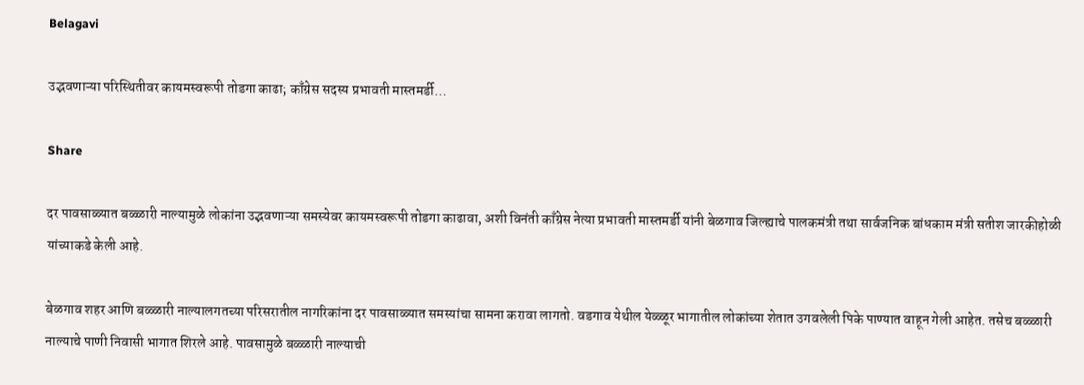Belagavi

उद्भवणाऱ्या परिस्थितीवर कायमस्वरूपी तोडगा काढा; काँग्रेस सदस्य प्रभावती मास्तमर्डी…

Share

दर पावसाळ्यात बळ्ळारी नाल्यामुळे लोकांना उद्भवणाऱ्या समस्येवर कायमस्वरूपी तोडगा काढावा, अशी विनंती काँग्रेस नेत्या प्रभावती मास्तमर्डी यांनी बेळगाव जिल्ह्याचे पालकमंत्री तथा सार्वजनिक बांधकाम मंत्री सतीश जारकीहोळी यांच्याकडे केली आहे.

बेळगाव शहर आणि बळ्ळारी नाल्यालगतच्या परिसरातील नागरिकांना दर पावसाळ्यात समस्यांचा सामना करावा लागतो. वडगाव येथील येळ्ळूर भागातील लोकांच्या शेतात उगवलेली पिके पाण्यात वाहून गेली आहेत. तसेच बळ्ळारी नाल्याचे पाणी निवासी भागात शिरले आहे. पावसामुळे बळ्ळारी नाल्याची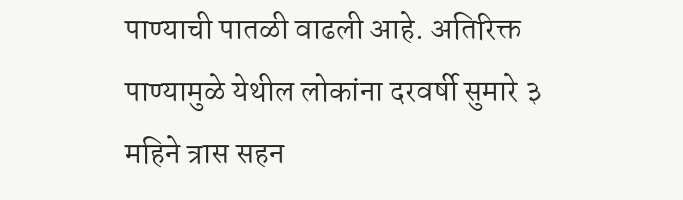पाण्याची पातळी वाढली आहे. अतिरिक्त पाण्यामुळे येथील लोकांना दरवर्षी सुमारे ३ महिने त्रास सहन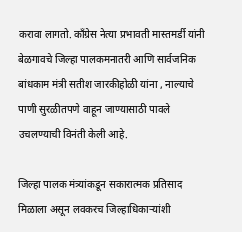करावा लागतो. काँग्रेस नेत्या प्रभावती मास्तमर्डी यांनी बेळगावचे जिल्हा पालकमनातरी आणि सार्वजनिक बांधकाम मंत्री सतीश जारकीहोळी यांना , नाल्याचे पाणी सुरळीतपणे वाहून जाण्यासाठी पावले उचलण्याची विनंती केली आहे.

जिल्हा पालक मंत्र्यांकडून सकारात्मक प्रतिसाद मिळाला असून लवकरच जिल्हाधिकाऱ्यांशी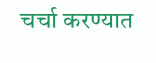चर्चा करण्यात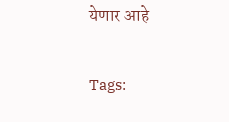येणार आहे

Tags: